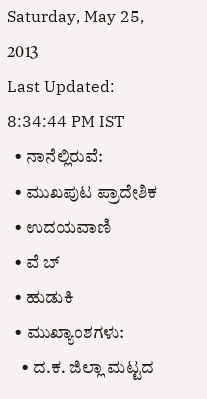Saturday, May 25, 2013
Last Updated: 8:34:44 PM IST
  • ನಾನೆಲ್ಲಿರುವೆ:
  • ಮುಖಪುಟ ಪ್ರಾದೇಶಿಕ
  • ಉದಯವಾಣಿ
  • ವೆ ಬ್
  • ಹುಡುಕಿ
  • ಮುಖ್ಯಾಂಶಗಳು:
    • ದ.ಕ. ಜಿಲ್ಲಾ ಮಟ್ಟದ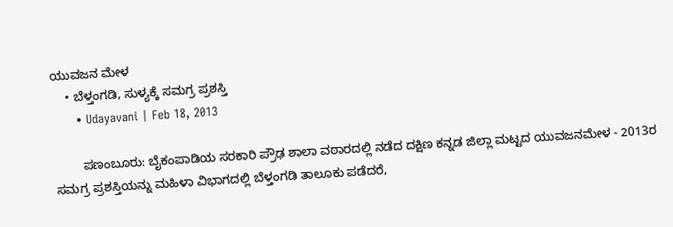ಯುವಜನ ಮೇಳ
    • ಬೆಳ್ತಂಗಡಿ, ಸುಳ್ಯಕ್ಕೆ ಸಮಗ್ರ ಪ್ರಶಸ್ತಿ
      • Udayavani | Feb 18, 2013

        ಪಣಂಬೂರು: ಬೈಕಂಪಾಡಿಯ ಸರಕಾರಿ ಪ್ರೌಢ ಶಾಲಾ ವಠಾರದಲ್ಲಿ ನಡೆದ ದಕ್ಷಿಣ ಕನ್ನಡ ಜಿಲ್ಲಾ ಮಟ್ಟದ ಯುವಜನಮೇಳ - 2013ರ ಸಮಗ್ರ ಪ್ರಶಸ್ತಿಯನ್ನು ಮಹಿಳಾ ವಿಭಾಗದಲ್ಲಿ ಬೆಳ್ತಂಗಡಿ ತಾಲೂಕು ಪಡೆದರೆ,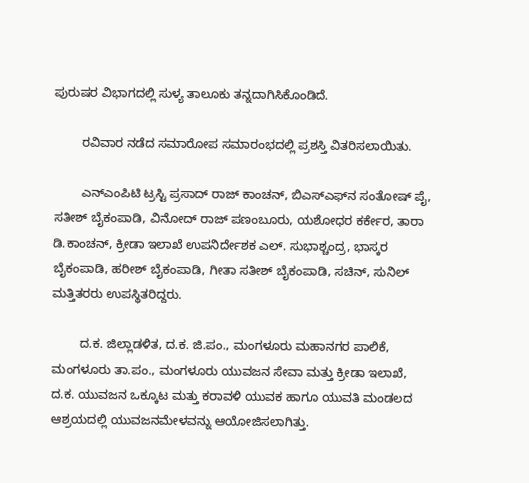ಪುರುಷರ ವಿಭಾಗದಲ್ಲಿ ಸುಳ್ಯ ತಾಲೂಕು ತನ್ನದಾಗಿಸಿಕೊಂಡಿದೆ.

        ರವಿವಾರ ನಡೆದ ಸಮಾರೋಪ ಸಮಾರಂಭದಲ್ಲಿ ಪ್ರಶಸ್ತಿ ವಿತರಿಸಲಾಯಿತು.

        ಎನ್‌ಎಂಪಿಟಿ ಟ್ರಸ್ಟಿ ಪ್ರಸಾದ್‌ ರಾಜ್‌ ಕಾಂಚನ್‌, ಬಿಎಸ್‌ಎಫ್‌ನ ಸಂತೋಷ್‌ ಪೈ, ಸತೀಶ್‌ ಬೈಕಂಪಾಡಿ, ವಿನೋದ್‌ ರಾಜ್‌ ಪಣಂಬೂರು, ಯಶೋಧರ ಕರ್ಕೇರ, ತಾರಾ ಡಿ.ಕಾಂಚನ್‌, ಕ್ರೀಡಾ ಇಲಾಖೆ ಉಪನಿರ್ದೇಶಕ ಎಲ್‌. ಸುಭಾಶ್ಚಂದ್ರ, ಭಾಸ್ಕರ ಬೈಕಂಪಾಡಿ, ಹರೀಶ್‌ ಬೈಕಂಪಾಡಿ, ಗೀತಾ ಸತೀಶ್‌ ಬೈಕಂಪಾಡಿ, ಸಚಿನ್‌, ಸುನಿಲ್‌ ಮತ್ತಿತರರು ಉಪಸ್ಥಿತರಿದ್ದರು.

        ದ.ಕ. ಜಿಲ್ಲಾಡಳಿತ, ದ.ಕ. ಜಿ.ಪಂ., ಮಂಗಳೂರು ಮಹಾನಗರ ಪಾಲಿಕೆ, ಮಂಗಳೂರು ತಾ.ಪಂ., ಮಂಗಳೂರು ಯುವಜನ ಸೇವಾ ಮತ್ತು ಕ್ರೀಡಾ ಇಲಾಖೆ, ದ.ಕ. ಯುವಜನ ಒಕ್ಕೂಟ ಮತ್ತು ಕರಾವಳಿ ಯುವಕ ಹಾಗೂ ಯುವತಿ ಮಂಡಲದ ಆಶ್ರಯದಲ್ಲಿ ಯುವಜನಮೇಳವನ್ನು ಆಯೋಜಿಸಲಾಗಿತ್ತು.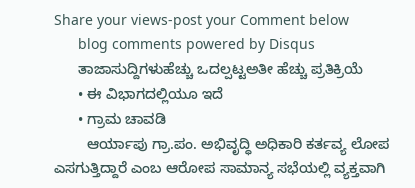Share your views-post your Comment below
      blog comments powered by Disqus
      ತಾಜಾಸುದ್ದಿಗಳುಹೆಚ್ಚು ಒದಲ್ಪಟ್ಟಅತೀ ಹೆಚ್ಚು ಪ್ರತಿಕ್ರಿಯೆ
      • ಈ ವಿಭಾಗದಲ್ಲಿಯೂ ಇದೆ
      • ಗ್ರಾಮ ಚಾವಡಿ
        ಆರ್ಯಾಪು ಗ್ರಾ.ಪಂ. ಅಭಿವೃದ್ಧಿ ಅಧಿಕಾರಿ ಕರ್ತವ್ಯ ಲೋಪ ಎಸಗುತ್ತಿದ್ದಾರೆ ಎಂಬ ಆರೋಪ ಸಾಮಾನ್ಯ ಸಭೆಯಲ್ಲಿ ವ್ಯಕ್ತವಾಗಿ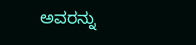ಅವರನ್ನು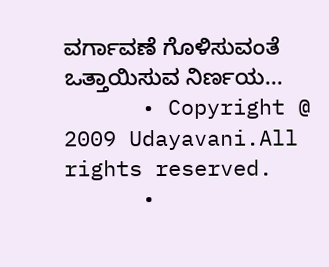ವರ್ಗಾವಣೆ ಗೊಳಿಸುವಂತೆ ಒತ್ತಾಯಿಸುವ ನಿರ್ಣಯ...
      • Copyright @ 2009 Udayavani.All rights reserved.
      •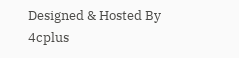Designed & Hosted By 4cplus